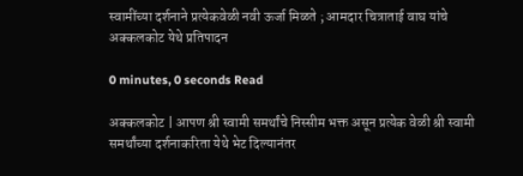स्वामींच्या दर्शनाने प्रत्येकवेळी नवी ऊर्जा मिळते ; आमदार चित्राताई वाघ यांचे अक्कलकोट येथे प्रतिपादन

0 minutes, 0 seconds Read

अक्कलकोट | आपण श्री स्वामी समर्थांचे निस्सीम भक्त असून प्रत्येक वेळी श्री स्वामी समर्थांच्या दर्शनाकरिता येथे भेट दिल्यानंतर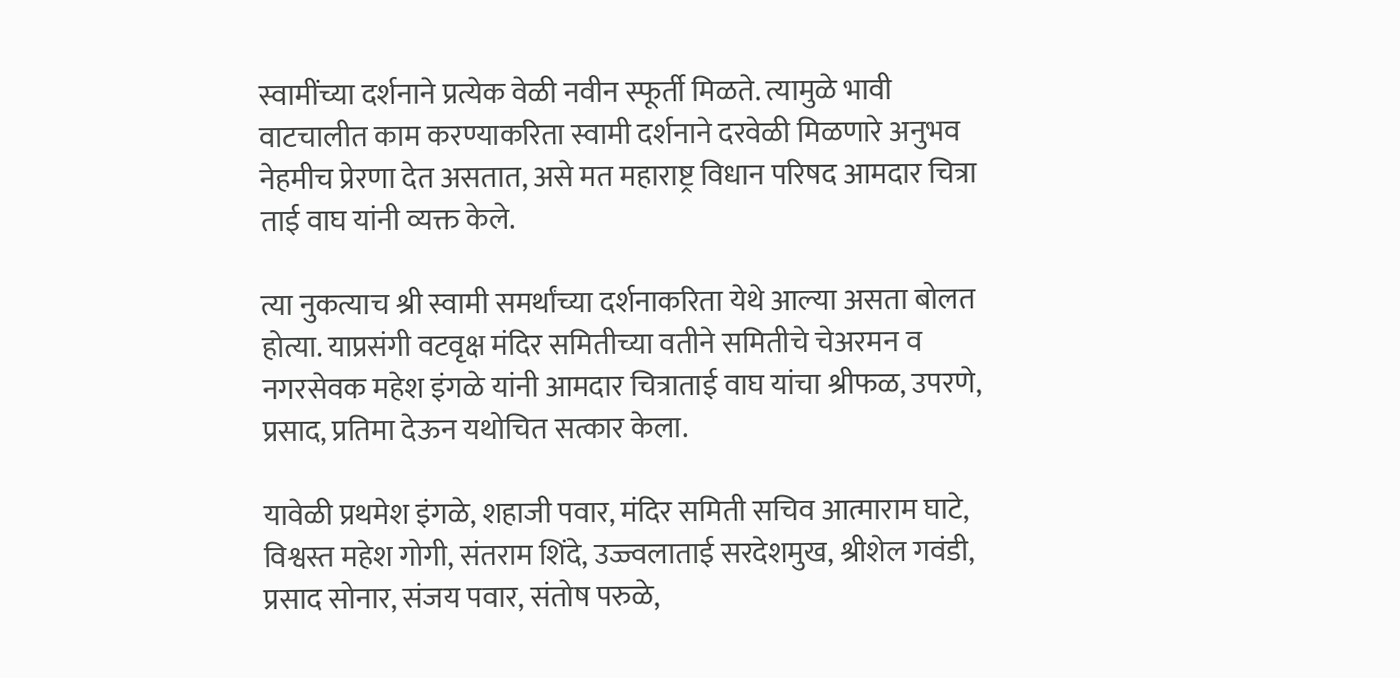स्वामींच्या दर्शनाने प्रत्येक वेळी नवीन स्फूर्ती मिळते. त्यामुळे भावी वाटचालीत काम करण्याकरिता स्वामी दर्शनाने दरवेळी मिळणारे अनुभव नेहमीच प्रेरणा देत असतात, असे मत महाराष्ट्र विधान परिषद आमदार चित्रा ताई वाघ यांनी व्यक्त केले.

त्या नुकत्याच श्री स्वामी समर्थांच्या दर्शनाकरिता येथे आल्या असता बोलत होत्या. याप्रसंगी वटवृक्ष मंदिर समितीच्या वतीने समितीचे चेअरमन व नगरसेवक महेश इंगळे यांनी आमदार चित्राताई वाघ यांचा श्रीफळ, उपरणे, प्रसाद, प्रतिमा देऊन यथोचित सत्कार केला.

यावेळी प्रथमेश इंगळे, शहाजी पवार, मंदिर समिती सचिव आत्माराम घाटे, विश्वस्त महेश गोगी, संतराम शिंदे, उज्ज्वलाताई सरदेशमुख, श्रीशेल गवंडी, प्रसाद सोनार, संजय पवार, संतोष परुळे,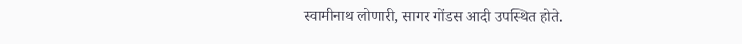स्वामीनाथ लोणारी, सागर गोंडस आदी उपस्थित होते.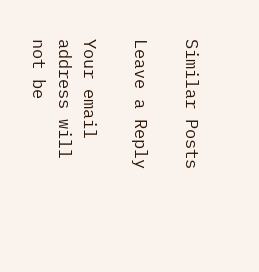Similar Posts

Leave a Reply

Your email address will not be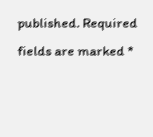published. Required fields are marked *